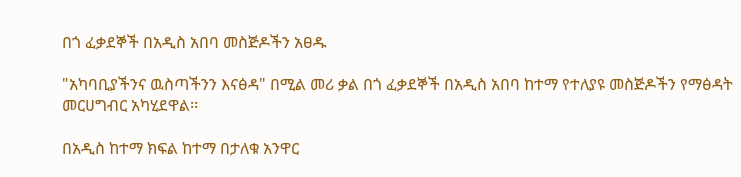በጎ ፈቃደኞች በአዲስ አበባ መስጅዶችን አፀዱ

"አካባቢያችንና ዉስጣችንን እናፅዳ" በሚል መሪ ቃል በጎ ፈቃደኞች በአዲስ አበባ ከተማ የተለያዩ መስጅዶችን የማፅዳት መርሀግብር አካሂደዋል፡፡

በአዲስ ከተማ ክፍል ከተማ በታለቁ አንዋር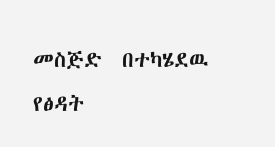መስጅድ  በተካሄደዉ የፅዳት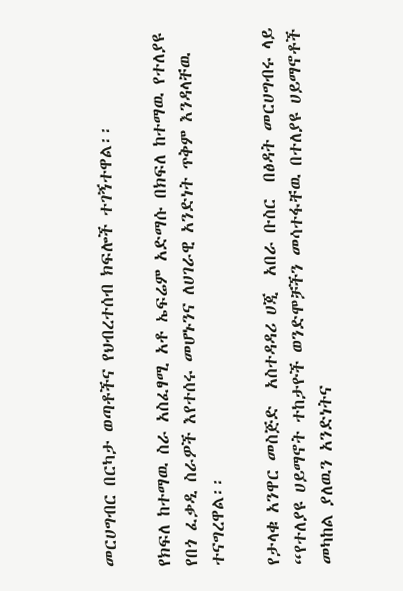መርሀግብር በርካታ ወጣቶችና የህብረተሰብ ክፍሎች ተገኝተዋል፡፡

የክፍለ ከተማዉ ስራ አስፈፃሚ አቶ ኤፍሬም አድማሱ በክፍለ ከተማዉ የተለያዩ የበጎ ፈቃዲ ስራዎች እየተሰሩ መሆኑንና ለሀገራዊ አንድነት ጥቅም እንዳላቸዉ ተናግረዋል፡፡

የታላቁ አንዋር መስጅድ  አስተዳዳሪ ሀጂ  አበራ ቡስር  በፅዳት መርሀግብሩ ላይ “የተለያዩ ሀይማኖት ተከታዮች ወንድሞቻችን መሳተፋቸዉ በተለያዩ ሀይማኖቶች መካከል ያለዉን አንድነትና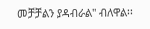መቻቻልን ያዳብራል" ብለዋል፡፡